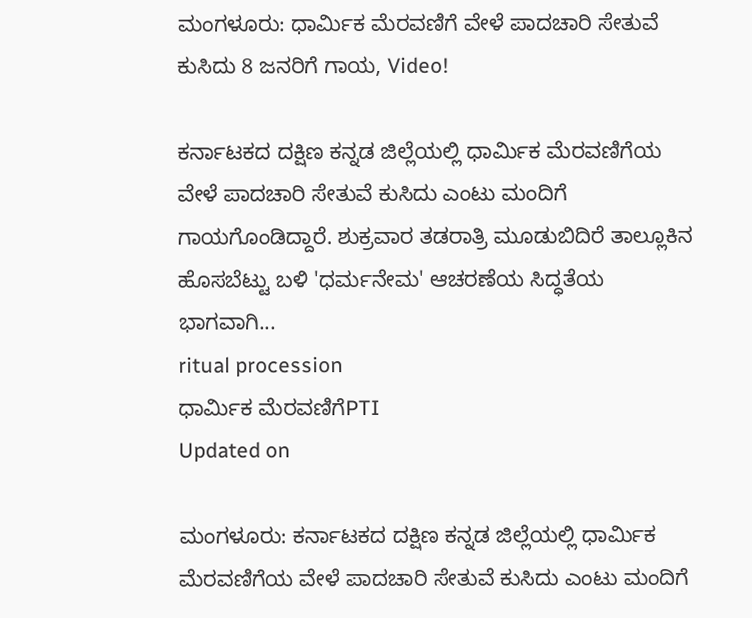ಮಂಗಳೂರು: ಧಾರ್ಮಿಕ ಮೆರವಣಿಗೆ ವೇಳೆ ಪಾದಚಾರಿ ಸೇತುವೆ ಕುಸಿದು 8 ಜನರಿಗೆ ಗಾಯ, Video!

ಕರ್ನಾಟಕದ ದಕ್ಷಿಣ ಕನ್ನಡ ಜಿಲ್ಲೆಯಲ್ಲಿ ಧಾರ್ಮಿಕ ಮೆರವಣಿಗೆಯ ವೇಳೆ ಪಾದಚಾರಿ ಸೇತುವೆ ಕುಸಿದು ಎಂಟು ಮಂದಿಗೆ ಗಾಯಗೊಂಡಿದ್ದಾರೆ. ಶುಕ್ರವಾರ ತಡರಾತ್ರಿ ಮೂಡುಬಿದಿರೆ ತಾಲ್ಲೂಕಿನ ಹೊಸಬೆಟ್ಟು ಬಳಿ 'ಧರ್ಮನೇಮ' ಆಚರಣೆಯ ಸಿದ್ಧತೆಯ ಭಾಗವಾಗಿ...
ritual procession
ಧಾರ್ಮಿಕ ಮೆರವಣಿಗೆPTI
Updated on

ಮಂಗಳೂರು: ಕರ್ನಾಟಕದ ದಕ್ಷಿಣ ಕನ್ನಡ ಜಿಲ್ಲೆಯಲ್ಲಿ ಧಾರ್ಮಿಕ ಮೆರವಣಿಗೆಯ ವೇಳೆ ಪಾದಚಾರಿ ಸೇತುವೆ ಕುಸಿದು ಎಂಟು ಮಂದಿಗೆ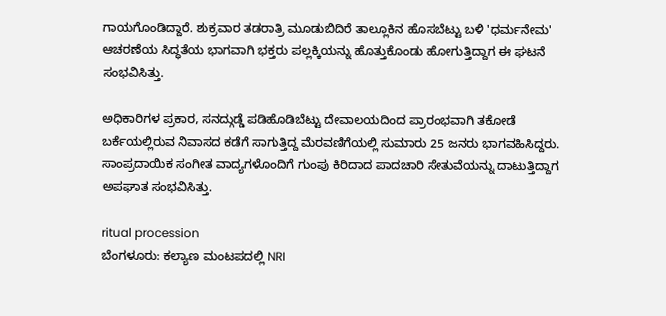ಗಾಯಗೊಂಡಿದ್ದಾರೆ. ಶುಕ್ರವಾರ ತಡರಾತ್ರಿ ಮೂಡುಬಿದಿರೆ ತಾಲ್ಲೂಕಿನ ಹೊಸಬೆಟ್ಟು ಬಳಿ 'ಧರ್ಮನೇಮ' ಆಚರಣೆಯ ಸಿದ್ಧತೆಯ ಭಾಗವಾಗಿ ಭಕ್ತರು ಪಲ್ಲಕ್ಕಿಯನ್ನು ಹೊತ್ತುಕೊಂಡು ಹೋಗುತ್ತಿದ್ದಾಗ ಈ ಘಟನೆ ಸಂಭವಿಸಿತ್ತು.

ಅಧಿಕಾರಿಗಳ ಪ್ರಕಾರ, ಸನದ್ಗುಡ್ಡೆ ಪಡಿಹೊಡಿಬೆಟ್ಟು ದೇವಾಲಯದಿಂದ ಪ್ರಾರಂಭವಾಗಿ ತಕೋಡೆ ಬರ್ಕೆಯಲ್ಲಿರುವ ನಿವಾಸದ ಕಡೆಗೆ ಸಾಗುತ್ತಿದ್ದ ಮೆರವಣಿಗೆಯಲ್ಲಿ ಸುಮಾರು 25 ಜನರು ಭಾಗವಹಿಸಿದ್ದರು. ಸಾಂಪ್ರದಾಯಿಕ ಸಂಗೀತ ವಾದ್ಯಗಳೊಂದಿಗೆ ಗುಂಪು ಕಿರಿದಾದ ಪಾದಚಾರಿ ಸೇತುವೆಯನ್ನು ದಾಟುತ್ತಿದ್ದಾಗ ಅಪಘಾತ ಸಂಭವಿಸಿತ್ತು.

ritual procession
ಬೆಂಗಳೂರು: ಕಲ್ಯಾಣ ಮಂಟಪದಲ್ಲಿ NRI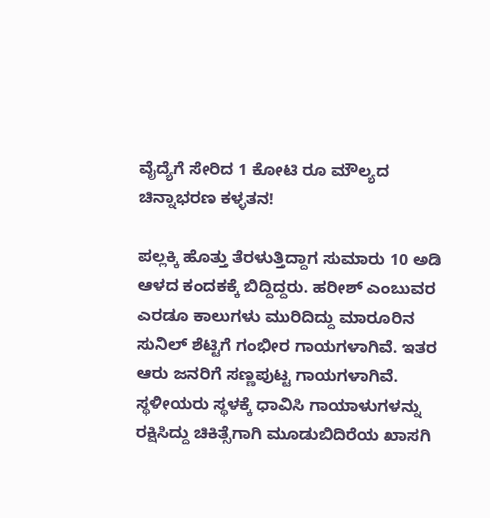ವೈದ್ಯೆಗೆ ಸೇರಿದ 1 ಕೋಟಿ ರೂ ಮೌಲ್ಯದ ಚಿನ್ನಾಭರಣ ಕಳ್ಳತನ!

ಪಲ್ಲಕ್ಕಿ ಹೊತ್ತು ತೆರಳುತ್ತಿದ್ದಾಗ ಸುಮಾರು 10 ಅಡಿ ಆಳದ ಕಂದಕಕ್ಕೆ ಬಿದ್ದಿದ್ದರು. ಹರೀಶ್ ಎಂಬುವರ ಎರಡೂ ಕಾಲುಗಳು ಮುರಿದಿದ್ದು ಮಾರೂರಿನ ಸುನಿಲ್ ಶೆಟ್ಟಿಗೆ ಗಂಭೀರ ಗಾಯಗಳಾಗಿವೆ. ಇತರ ಆರು ಜನರಿಗೆ ಸಣ್ಣಪುಟ್ಟ ಗಾಯಗಳಾಗಿವೆ. ಸ್ಥಳೀಯರು ಸ್ಥಳಕ್ಕೆ ಧಾವಿಸಿ ಗಾಯಾಳುಗಳನ್ನು ರಕ್ಷಿಸಿದ್ದು ಚಿಕಿತ್ಸೆಗಾಗಿ ಮೂಡುಬಿದಿರೆಯ ಖಾಸಗಿ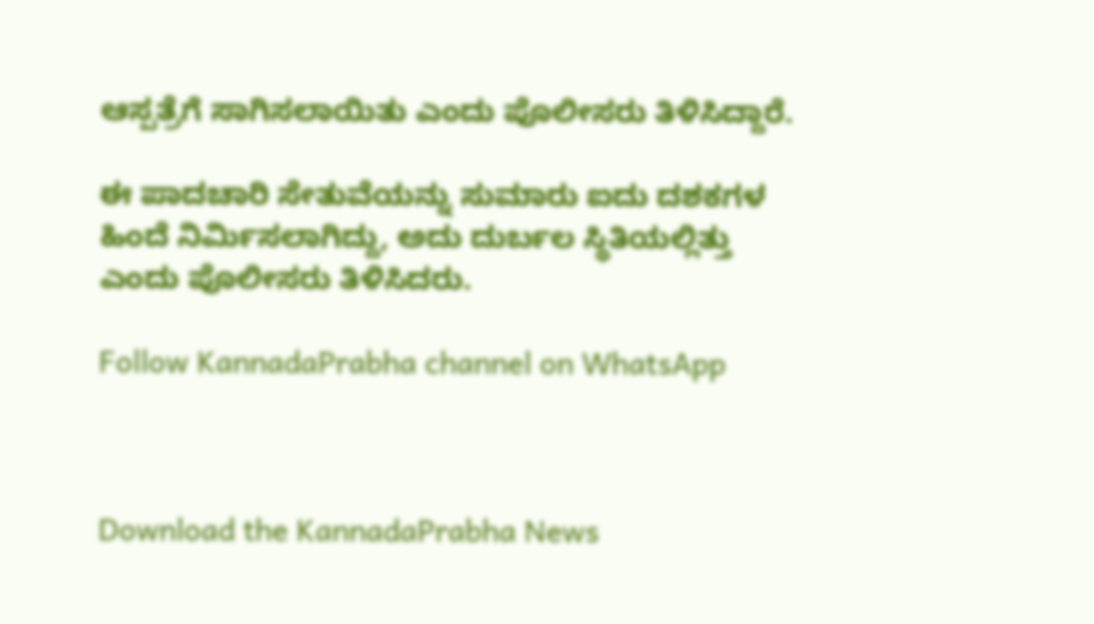ಆಸ್ಪತ್ರೆಗೆ ಸಾಗಿಸಲಾಯಿತು ಎಂದು ಪೊಲೀಸರು ತಿಳಿಸಿದ್ದಾರೆ.

ಈ ಪಾದಚಾರಿ ಸೇತುವೆಯನ್ನು ಸುಮಾರು ಐದು ದಶಕಗಳ ಹಿಂದೆ ನಿರ್ಮಿಸಲಾಗಿದ್ದು, ಅದು ದುರ್ಬಲ ಸ್ಥಿತಿಯಲ್ಲಿತ್ತು ಎಂದು ಪೊಲೀಸರು ತಿಳಿಸಿದರು.

Follow KannadaPrabha channel on WhatsApp



Download the KannadaPrabha News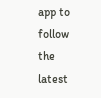app to follow the latest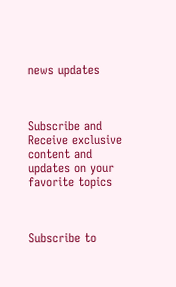news updates



Subscribe and Receive exclusive content and updates on your favorite topics



Subscribe to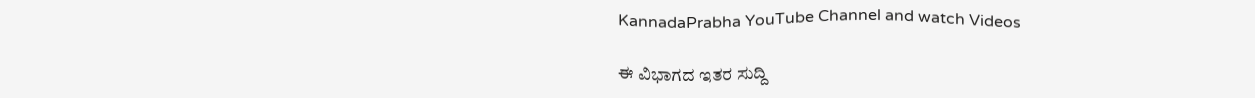KannadaPrabha YouTube Channel and watch Videos

ಈ ವಿಭಾಗದ ಇತರ ಸುದ್ದಿ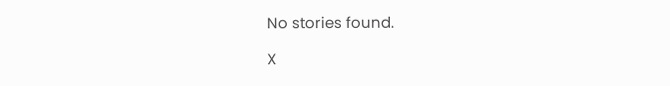No stories found.

X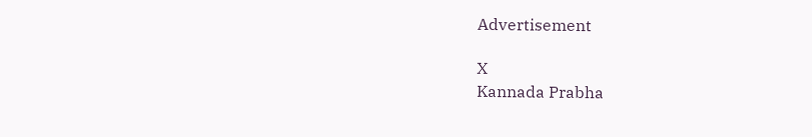Advertisement

X
Kannada Prabha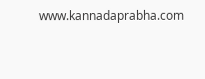www.kannadaprabha.com